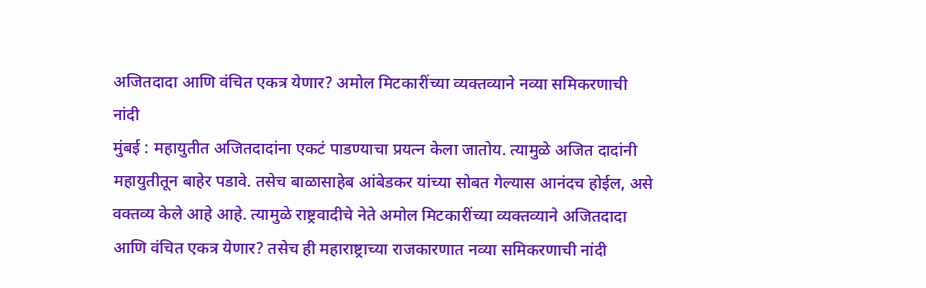अजितदादा आणि वंचित एकत्र येणार? अमोल मिटकारींच्या व्यक्तव्याने नव्या समिकरणाची नांदी
मुंबई : महायुतीत अजितदादांना एकटं पाडण्याचा प्रयत्न केला जातोय. त्यामुळे अजित दादांनी महायुतीतून बाहेर पडावे. तसेच बाळासाहेब आंबेडकर यांच्या सोबत गेल्यास आनंदच होईल, असे वक्तव्य केले आहे आहे. त्यामुळे राष्ट्रवादीचे नेते अमोल मिटकारींच्या व्यक्तव्याने अजितदादा आणि वंचित एकत्र येणार? तसेच ही महाराष्ट्राच्या राजकारणात नव्या समिकरणाची नांदी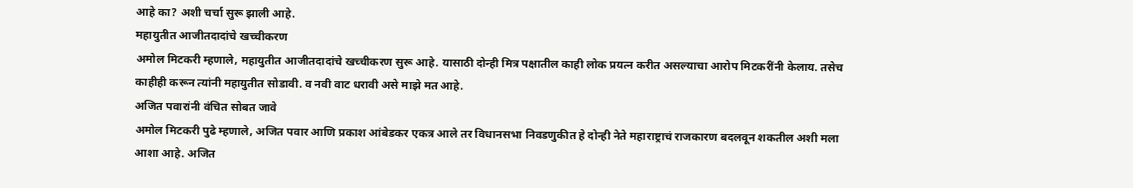आहे का? अशी चर्चा सुरू झाली आहे.
महायुतीत आजीतदादांचे खच्चीकरण
अमोल मिटकरी म्हणाले, महायुतीत आजीतदादांचे खच्चीकरण सुरू आहे. यासाठी दोन्ही मित्र पक्षातील काही लोक प्रयत्न करीत असल्याचा आरोप मिटकरींनी केलाय. तसेच काहीही करून त्यांनी महायुतीत सोडावी. व नवी वाट धरावी असे माझे मत आहे.
अजित पवारांनी वंचित सोबत जावे
अमोल मिटकरी पुढे म्हणाले, अजित पवार आणि प्रकाश आंबेडकर एकत्र आले तर विधानसभा निवडणुकीत हे दोन्ही नेते महाराष्ट्राचं राजकारण बदलवून शकतील अशी मला आशा आहे. अजित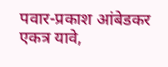पवार-प्रकाश आंबेडकर एकत्र यावे,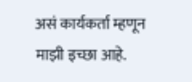असं कार्यकर्ता म्हणून माझी इच्छा आहे.